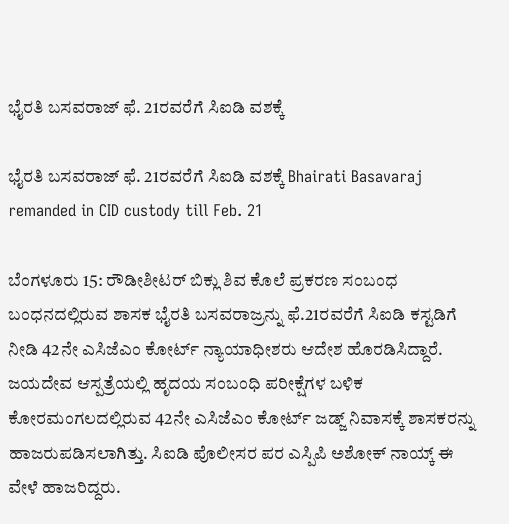ಭೈರತಿ ಬಸವರಾಜ್ ಫೆ. 21ರವರೆಗೆ ಸಿಐಡಿ ವಶಕ್ಕೆ

ಭೈರತಿ ಬಸವರಾಜ್ ಫೆ. 21ರವರೆಗೆ ಸಿಐಡಿ ವಶಕ್ಕೆ Bhairati Basavaraj remanded in CID custody till Feb. 21

ಬೆಂಗಳೂರು 15: ರೌಡೀಶೀಟರ್ ಬಿಕ್ಲು ಶಿವ ಕೊಲೆ ಪ್ರಕರಣ ಸಂಬಂಧ ಬಂಧನದಲ್ಲಿರುವ ಶಾಸಕ ಭೈರತಿ ಬಸವರಾಜ್ರನ್ನು ಫೆ.21ರವರೆಗೆ ಸಿಐಡಿ ಕಸ್ಟಡಿಗೆ ನೀಡಿ 42ನೇ ಎಸಿಜೆಎಂ ಕೋರ್ಟ್‌ ನ್ಯಾಯಾಧೀಶರು ಆದೇಶ ಹೊರಡಿಸಿದ್ದಾರೆ. ಜಯದೇವ ಆಸ್ಪತ್ರೆಯಲ್ಲಿ ಹೃದಯ ಸಂಬಂಧಿ ಪರೀಕ್ಷೆಗಳ ಬಳಿಕ ಕೋರಮಂಗಲದಲ್ಲಿರುವ 42ನೇ ಎಸಿಜೆಎಂ ಕೋರ್ಟ್‌ ಜಡ್ಜ್‌ ನಿವಾಸಕ್ಕೆ ಶಾಸಕರನ್ನು ಹಾಜರುಪಡಿಸಲಾಗಿತ್ತು. ಸಿಐಡಿ ಪೊಲೀಸರ ಪರ ಎಸ್ಪಿಪಿ ಅಶೋಕ್ ನಾಯ್ಕ್‌ ಈ ವೇಳೆ ಹಾಜರಿದ್ದರು.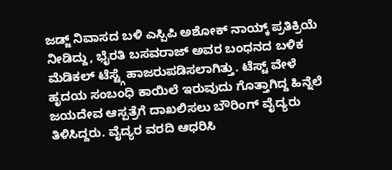ಜಡ್ಜ್‌ ನಿವಾಸದ ಬಳಿ ಎಸ್ಪಿಪಿ ಅಶೋಕ್ ನಾಯ್ಕ್‌ ಪ್ರತಿಕ್ರಿಯೆ ನೀಡಿದ್ದು, ಭೈರತಿ ಬಸವರಾಜ್ ಅವರ ಬಂಧನದ ಬಳಿಕ ಮೆಡಿಕಲ್ ಟೆಸ್ಟ್ಗೆ ಹಾಜರುಪಡಿಸಲಾಗಿತ್ತು. ಟೆಸ್ಟ್‌ ವೇಳೆ ಹೃದಯ ಸಂಬಂಧಿ ಕಾಯಿಲೆ ಇರುವುದು ಗೊತ್ತಾಗಿದ್ದ ಹಿನ್ನೆಲೆ ಜಯದೇವ ಆಸ್ಪತ್ರೆಗೆ ದಾಖಲಿಸಲು ಬೌರಿಂಗ್ ವೈದ್ಯರು ತಿಳಿಸಿದ್ದರು. ವೈದ್ಯರ ವರದಿ ಆಧರಿಸಿ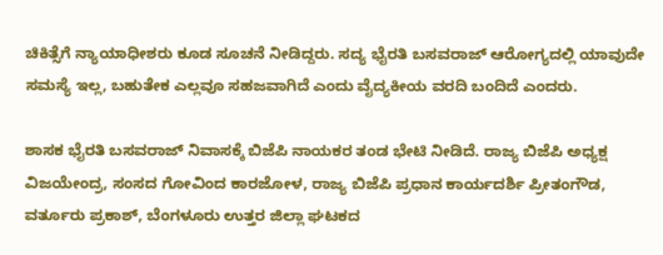ಚಿಕಿತ್ಸೆಗೆ ನ್ಯಾಯಾಧೀಶರು ಕೂಡ ಸೂಚನೆ ನೀಡಿದ್ದರು. ಸದ್ಯ ಭೈರತಿ ಬಸವರಾಜ್ ಆರೋಗ್ಯದಲ್ಲಿ ಯಾವುದೇ ಸಮಸ್ಯೆ ಇಲ್ಲ, ಬಹುತೇಕ ಎಲ್ಲವೂ ಸಹಜವಾಗಿದೆ ಎಂದು ವೈದ್ಯಕೀಯ ವರದಿ ಬಂದಿದೆ ಎಂದರು.

ಶಾಸಕ ಭೈರತಿ ಬಸವರಾಜ್ ನಿವಾಸಕ್ಕೆ ಬಿಜೆಪಿ ನಾಯಕರ ತಂಡ ಭೇಟಿ ನೀಡಿದೆ. ರಾಜ್ಯ ಬಿಜೆಪಿ ಅಧ್ಯಕ್ಷ ವಿಜಯೇಂದ್ರ, ಸಂಸದ ಗೋವಿಂದ ಕಾರಜೋಳ, ರಾಜ್ಯ ಬಿಜೆಪಿ ಪ್ರಧಾನ ಕಾರ್ಯದರ್ಶಿ ಪ್ರೀತಂಗೌಡ, ವರ್ತೂರು ಪ್ರಕಾಶ್, ಬೆಂಗಳೂರು ಉತ್ತರ ಜಿಲ್ಲಾ ಘಟಕದ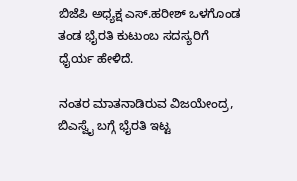ಬಿಜೆಪಿ ಅಧ್ಯಕ್ಷ ಎಸ್‌.ಹರೀಶ್ ಒಳಗೊಂಡ ತಂಡ ಭೈರತಿ ಕುಟುಂಬ ಸದಸ್ಯರಿಗೆ ಧೈರ್ಯ ಹೇಳಿದೆ.

ನಂತರ ಮಾತನಾಡಿರುವ ವಿಜಯೇಂದ್ರ, ಬಿಎಸ್ವೈ ಬಗ್ಗೆ ಭೈರತಿ ಇಟ್ಟ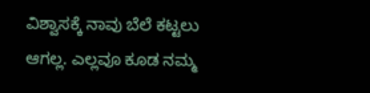ವಿಶ್ವಾಸಕ್ಕೆ ನಾವು ಬೆಲೆ ಕಟ್ಟಲು ಆಗಲ್ಲ. ಎಲ್ಲವೂ ಕೂಡ ನಮ್ಮ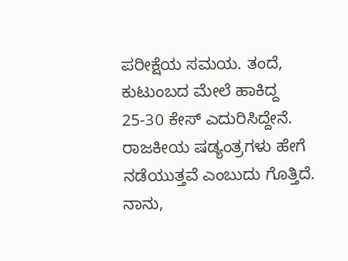ಪರೀಕ್ಷೆಯ ಸಮಯ. ತಂದೆ, ಕುಟುಂಬದ ಮೇಲೆ ಹಾಕಿದ್ದ 25-30 ಕೇಸ್ ಎದುರಿಸಿದ್ದೇನೆ. ರಾಜಕೀಯ ಷಡ್ಯಂತ್ರಗಳು ಹೇಗೆ ನಡೆಯುತ್ತವೆ ಎಂಬುದು ಗೊತ್ತಿದೆ. ನಾನು,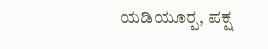ಯಡಿಯೂರ‍್ಪ, ಪಕ್ಷ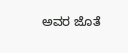ಅವರ ಜೊತೆ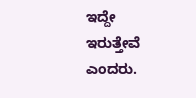ಇದ್ದೇ ಇರುತ್ತೇವೆ ಎಂದರು.